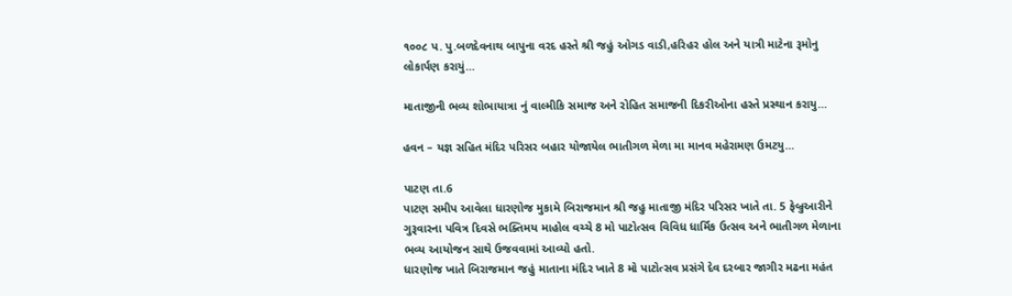૧૦૦૮ પ. પુ.બળદેવનાથ બાપુના વરદ હસ્તે શ્રી જહું ઓગડ વાડી,હરિહર હોલ અને યાત્રી માટેના રૂમોનુ લોકાર્પણ કરાયું…

માતાજીની ભવ્ય શોભાયાત્રા નું વાલ્મીકિ સમાજ અને રોહિત સમાજની દિકરીઓના હસ્તે પ્રસ્થાન કરાયુ…

હવન – યજ્ઞ સહિત મંદિર પરિસર બહાર યોજાયેલ ભાતીગળ મેળા મા માનવ મહેરામણ ઉમટયુ…

પાટણ તા.6
પાટણ સમીપ આવેલા ધારણોજ મુકામે બિરાજમાન શ્રી જહુ માતાજી મંદિર પરિસર ખાતે તા. 5 ફેબ્રુઆરીને ગુરૂવારના પવિત્ર દિવસે ભક્તિમય માહોલ વચ્ચે 8 મો પાટોત્સવ વિવિધ ધાર્મિક ઉત્સવ અને ભાતીગળ મેળાના ભવ્ય આયોજન સાથે ઉજવવામાં આવ્યો હતો.
ધારણોજ ખાતે બિરાજમાન જહું માતાના મંદિર ખાતે 8 મો પાટોત્સવ પ્રસંગે દેવ દરબાર જાગીર મઢના મહંત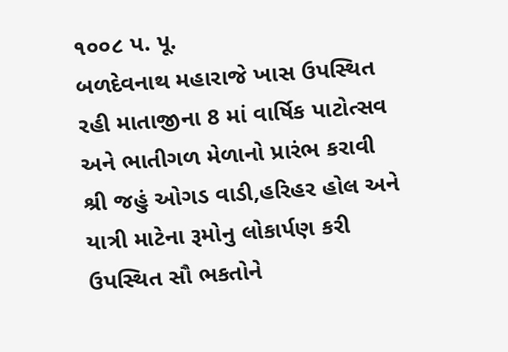૧૦૦૮ પ. પૂ.
બળદેવનાથ મહારાજે ખાસ ઉપસ્થિત રહી માતાજીના 8 માં વાર્ષિક પાટોત્સવ અને ભાતીગળ મેળાનો પ્રારંભ કરાવી શ્રી જહું ઓગડ વાડી,હરિહર હોલ અને યાત્રી માટેના રૂમોનુ લોકાર્પણ કરી ઉપસ્થિત સૌ ભકતોને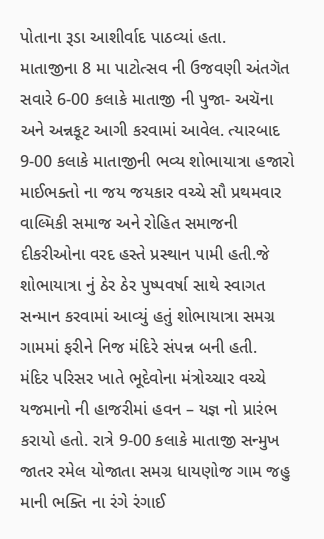પોતાના રૂડા આશીર્વાદ પાઠવ્યાં હતા.
માતાજીના 8 મા પાટોત્સવ ની ઉજવણી અંતગૅત સવારે 6-00 કલાકે માતાજી ની પુજા- અચૅના અને અન્નકૂટ આગી કરવામાં આવેલ. ત્યારબાદ 9-00 કલાકે માતાજીની ભવ્ય શોભાયાત્રા હજારો માઈભક્તો ના જય જયકાર વચ્ચે સૌ પ્રથમવાર વાલ્મિકી સમાજ અને રોહિત સમાજની દીકરીઓના વરદ હસ્તે પ્રસ્થાન પામી હતી.જે શોભાયાત્રા નું ઠેર ઠેર પુષ્પવર્ષા સાથે સ્વાગત સન્માન કરવામાં આવ્યું હતું શોભાયાત્રા સમગ્ર ગામમાં ફરીને નિજ મંદિરે સંપન્ન બની હતી.
મંદિર પરિસર ખાતે ભૂદેવોના મંત્રોચ્ચાર વચ્ચે યજમાનો ની હાજરીમાં હવન – યજ્ઞ નો પ્રારંભ કરાયો હતો. રાત્રે 9-00 કલાકે માતાજી સન્મુખ જાતર રમેલ યોજાતા સમગ્ર ધાયણોજ ગામ જહુ માની ભક્તિ ના રંગે રંગાઈ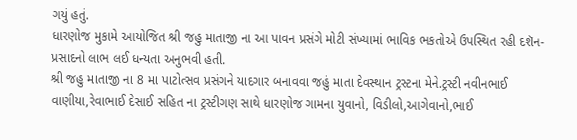ગયું હતું.
ધારણોજ મુકામે આયોજિત શ્રી જહુ માતાજી ના આ પાવન પ્રસંગે મોટી સંખ્યામાં ભાવિક ભકતોએ ઉપસ્થિત રહી દશૅન-
પ્રસાદનો લાભ લઈ ધન્યતા અનુભવી હતી.
શ્રી જહુ માતાજી ના 8 મા પાટોત્સવ પ્રસંગને યાદગાર બનાવવા જહું માતા દેવસ્થાન ટ્રસ્ટના મેને.ટ્રસ્ટી નવીનભાઈ વાણીયા,રેવાભાઈ દેસાઈ સહિત ના ટ્રસ્ટીગણ સાથે ધારણોજ ગામના યુવાનો, વિડીલો,આગેવાનો,ભાઈ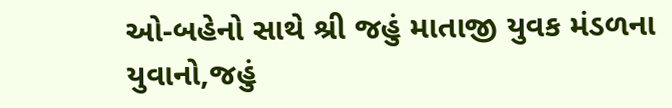ઓ-બહેનો સાથે શ્રી જહું માતાજી યુવક મંડળના યુવાનો,જહું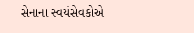સેનાના સ્વયંસેવકોએ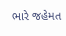ભારે જહેમત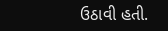ઉઠાવી હતી.